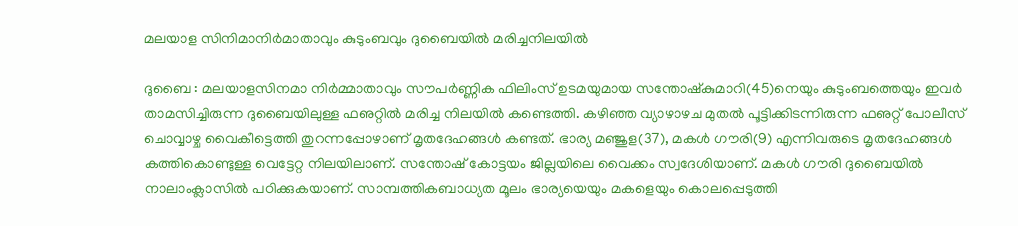മലയാള സിനിമാനിര്‍മാതാവും കുടുംബവും ദുബൈയില്‍ മരിച്ചനിലയില്‍

ദുബൈ : മലയാളസിനമാ നിര്‍മ്മാതാവും സൗപര്‍ണ്ണിക ഫിലിംസ് ഉടമയുമായ സന്തോഷ്‌കുമാറി(45)നെയും കുടുംബത്തെയും ഇവര്‍ താമസിച്ചിരുന്ന ദുബൈയിലുള്ള ഫഌറ്റില്‍ മരിച്ച നിലയില്‍ കണ്ടെത്തി. കഴിഞ്ഞ വ്യാഴാഴച മുതല്‍ പൂട്ടിക്കിടന്നിരുന്ന ഫഌറ്റ് പോലീസ് ചൊവ്വാഴ്ച വൈകീട്ടെത്തി തുറന്നപ്പോഴാണ് മൃതദേഹങ്ങള്‍ കണ്ടത്. ഭാര്യ മഞ്ജുള(37), മകള്‍ ഗൗരി(9) എന്നിവരുടെ മൃതദേഹങ്ങള്‍ കത്തികൊണ്ടുള്ള വെട്ടേറ്റ നിലയിലാണ്. സന്തോഷ് കോട്ടയം ജില്ലയിലെ വൈക്കം സ്വദേശിയാണ്. മകള്‍ ഗൗരി ദുബൈയില്‍ നാലാംക്ലാസില്‍ പഠിക്കുകയാണ്. സാമ്പത്തികബാധ്യത മൂലം ഭാര്യയെയും മകളെയും കൊലപ്പെടുത്തി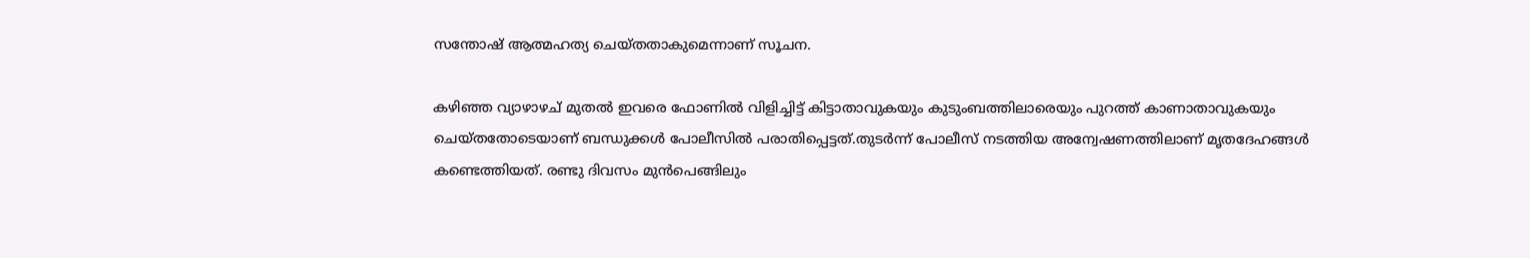സന്തോഷ് ആത്മഹത്യ ചെയ്തതാകുമെന്നാണ് സൂചന.

കഴിഞ്ഞ വ്യാഴാഴച് മുതല്‍ ഇവരെ ഫോണില്‍ വിളിച്ചിട്ട് കിട്ടാതാവുകയും കുടുംബത്തിലാരെയും പുറത്ത് കാണാതാവുകയും ചെയ്തതോടെയാണ് ബന്ധുക്കള്‍ പോലീസില്‍ പരാതിപ്പെട്ടത്.തുടര്‍ന്ന് പോലീസ് നടത്തിയ അന്വേഷണത്തിലാണ് മൃതദേഹങ്ങള്‍ കണ്ടെത്തിയത്. രണ്ടു ദിവസം മുന്‍പെങ്ങിലും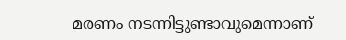മരണം നടന്നിട്ടുണ്ടാവുമെന്നാണ്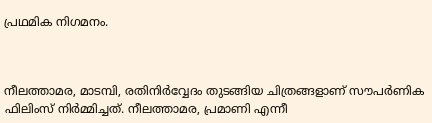പ്രഥമിക നിഗമനം.



നീലത്താമര, മാടമ്പി, രതിനിര്‍വ്വേദം തുടങ്ങിയ ചിത്രങ്ങളാണ് സൗപര്‍ണിക ഫിലിംസ് നിര്‍മ്മിച്ചത്. നീലത്താമര, പ്രമാണി എന്നീ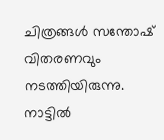ചിത്രങ്ങള്‍ സന്തോഷ് വിതരണവും നടത്തിയിരുന്നു. നാട്ടില്‍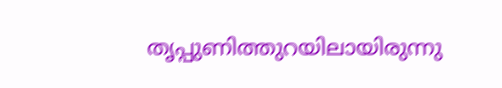തൃപ്പുണിത്തുറയിലായിരുന്നു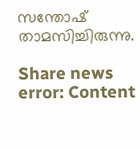സന്തോഷ് താമസിച്ചിരുന്നു.

Share news
error: Content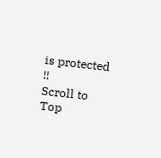is protected !!
Scroll to Top